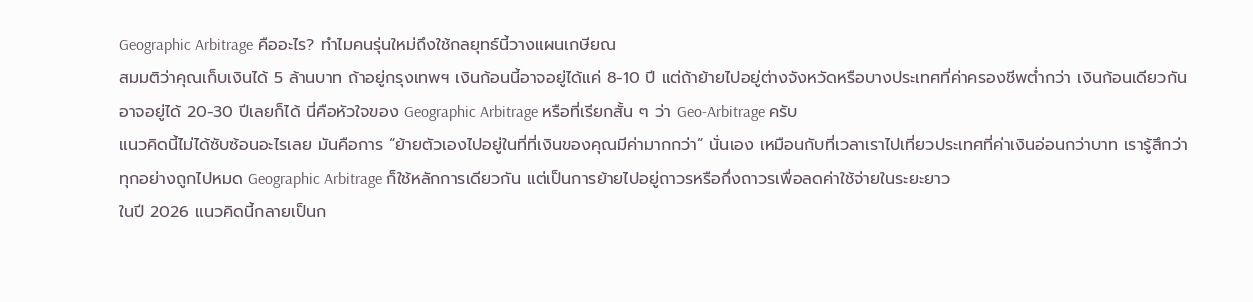Geographic Arbitrage คืออะไร? ทำไมคนรุ่นใหม่ถึงใช้กลยุทธ์นี้วางแผนเกษียณ
สมมติว่าคุณเก็บเงินได้ 5 ล้านบาท ถ้าอยู่กรุงเทพฯ เงินก้อนนี้อาจอยู่ได้แค่ 8-10 ปี แต่ถ้าย้ายไปอยู่ต่างจังหวัดหรือบางประเทศที่ค่าครองชีพต่ำกว่า เงินก้อนเดียวกันอาจอยู่ได้ 20-30 ปีเลยก็ได้ นี่คือหัวใจของ Geographic Arbitrage หรือที่เรียกสั้น ๆ ว่า Geo-Arbitrage ครับ
แนวคิดนี้ไม่ได้ซับซ้อนอะไรเลย มันคือการ “ย้ายตัวเองไปอยู่ในที่ที่เงินของคุณมีค่ามากกว่า” นั่นเอง เหมือนกับที่เวลาเราไปเที่ยวประเทศที่ค่าเงินอ่อนกว่าบาท เรารู้สึกว่าทุกอย่างถูกไปหมด Geographic Arbitrage ก็ใช้หลักการเดียวกัน แต่เป็นการย้ายไปอยู่ถาวรหรือกึ่งถาวรเพื่อลดค่าใช้จ่ายในระยะยาว
ในปี 2026 แนวคิดนี้กลายเป็นก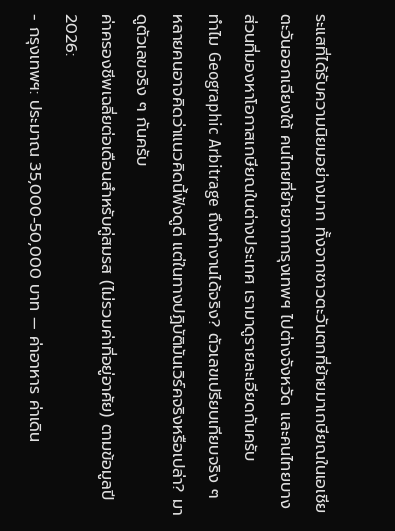ระแสที่ได้รับความนิยมอย่างมาก ทั้งจากชาวตะวันตกที่ย้ายมาเกษียณในเอเชียตะวันออกเฉียงใต้ คนไทยที่ย้ายจากกรุงเทพฯ ไปต่างจังหวัด และคนไทยบางส่วนที่มองหาโอกาสเกษียณในต่างประเทศ เรามาดูรายละเอียดกันครับ
ทำไม Geographic Arbitrage ถึงทำงานได้จริง? ตัวเลขเปรียบเทียบจริง ๆ
หลายคนอาจคิดว่าแนวคิดนี้ฟังดูดี แต่ในทางปฏิบัติมันเวิร์คจริงหรือเปล่า? มาดูตัวเลขจริง ๆ กันครับ
ค่าครองชีพเฉลี่ยต่อเดือนสำหรับคู่สมรส (ไม่รวมค่าที่อยู่อาศัย) ตามข้อมูลปี 2026:
- กรุงเทพฯ: ประมาณ 35,000-50,000 บาท — ค่าอาหาร ค่าเดิน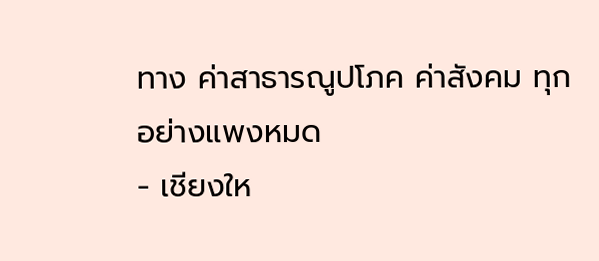ทาง ค่าสาธารณูปโภค ค่าสังคม ทุกอย่างแพงหมด
- เชียงให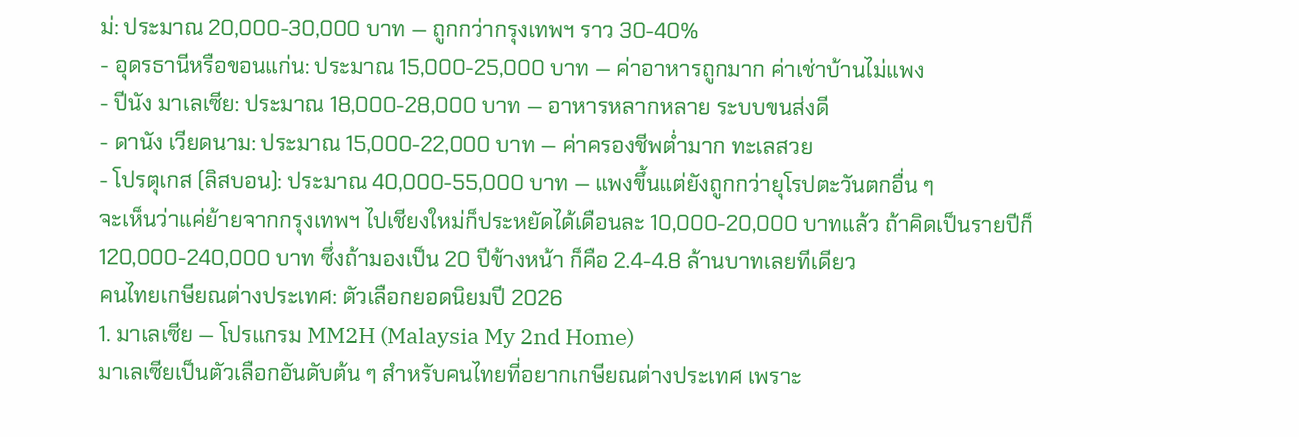ม่: ประมาณ 20,000-30,000 บาท — ถูกกว่ากรุงเทพฯ ราว 30-40%
- อุดรธานีหรือขอนแก่น: ประมาณ 15,000-25,000 บาท — ค่าอาหารถูกมาก ค่าเช่าบ้านไม่แพง
- ปีนัง มาเลเซีย: ประมาณ 18,000-28,000 บาท — อาหารหลากหลาย ระบบขนส่งดี
- ดานัง เวียดนาม: ประมาณ 15,000-22,000 บาท — ค่าครองชีพต่ำมาก ทะเลสวย
- โปรตุเกส (ลิสบอน): ประมาณ 40,000-55,000 บาท — แพงขึ้นแต่ยังถูกกว่ายุโรปตะวันตกอื่น ๆ
จะเห็นว่าแค่ย้ายจากกรุงเทพฯ ไปเชียงใหม่ก็ประหยัดได้เดือนละ 10,000-20,000 บาทแล้ว ถ้าคิดเป็นรายปีก็ 120,000-240,000 บาท ซึ่งถ้ามองเป็น 20 ปีข้างหน้า ก็คือ 2.4-4.8 ล้านบาทเลยทีเดียว
คนไทยเกษียณต่างประเทศ: ตัวเลือกยอดนิยมปี 2026
1. มาเลเซีย — โปรแกรม MM2H (Malaysia My 2nd Home)
มาเลเซียเป็นตัวเลือกอันดับต้น ๆ สำหรับคนไทยที่อยากเกษียณต่างประเทศ เพราะ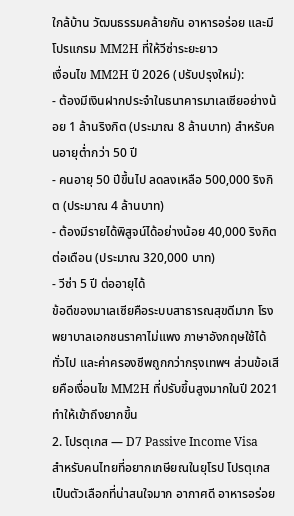ใกล้บ้าน วัฒนธรรมคล้ายกัน อาหารอร่อย และมีโปรแกรม MM2H ที่ให้วีซ่าระยะยาว
เงื่อนไข MM2H ปี 2026 (ปรับปรุงใหม่):
- ต้องมีเงินฝากประจำในธนาคารมาเลเซียอย่างน้อย 1 ล้านริงกิต (ประมาณ 8 ล้านบาท) สำหรับคนอายุต่ำกว่า 50 ปี
- คนอายุ 50 ปีขึ้นไป ลดลงเหลือ 500,000 ริงกิต (ประมาณ 4 ล้านบาท)
- ต้องมีรายได้พิสูจน์ได้อย่างน้อย 40,000 ริงกิตต่อเดือน (ประมาณ 320,000 บาท)
- วีซ่า 5 ปี ต่ออายุได้
ข้อดีของมาเลเซียคือระบบสาธารณสุขดีมาก โรงพยาบาลเอกชนราคาไม่แพง ภาษาอังกฤษใช้ได้ทั่วไป และค่าครองชีพถูกกว่ากรุงเทพฯ ส่วนข้อเสียคือเงื่อนไข MM2H ที่ปรับขึ้นสูงมากในปี 2021 ทำให้เข้าถึงยากขึ้น
2. โปรตุเกส — D7 Passive Income Visa
สำหรับคนไทยที่อยากเกษียณในยุโรป โปรตุเกสเป็นตัวเลือกที่น่าสนใจมาก อากาศดี อาหารอร่อย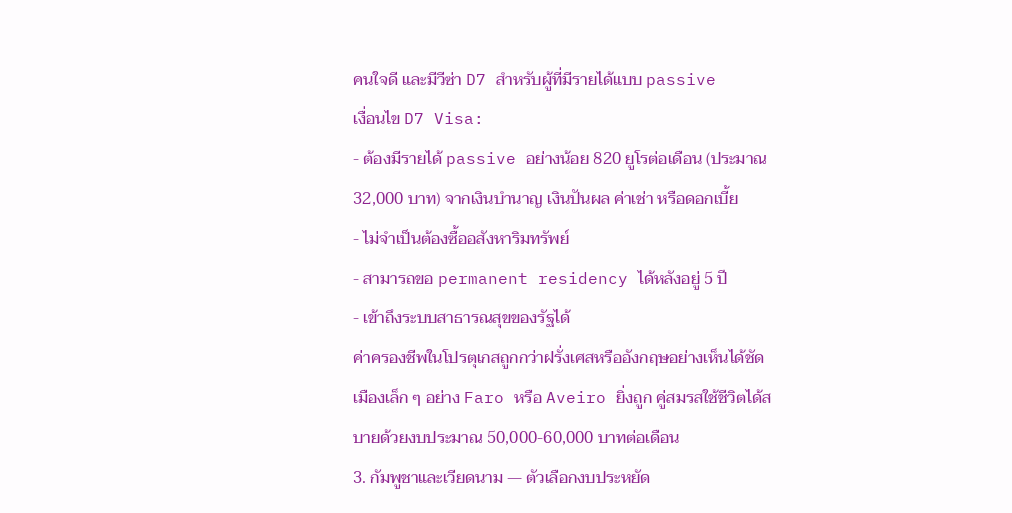คนใจดี และมีวีซ่า D7 สำหรับผู้ที่มีรายได้แบบ passive
เงื่อนไข D7 Visa:
- ต้องมีรายได้ passive อย่างน้อย 820 ยูโรต่อเดือน (ประมาณ 32,000 บาท) จากเงินบำนาญ เงินปันผล ค่าเช่า หรือดอกเบี้ย
- ไม่จำเป็นต้องซื้ออสังหาริมทรัพย์
- สามารถขอ permanent residency ได้หลังอยู่ 5 ปี
- เข้าถึงระบบสาธารณสุขของรัฐได้
ค่าครองชีพในโปรตุเกสถูกกว่าฝรั่งเศสหรืออังกฤษอย่างเห็นได้ชัด เมืองเล็ก ๆ อย่าง Faro หรือ Aveiro ยิ่งถูก คู่สมรสใช้ชีวิตได้สบายด้วยงบประมาณ 50,000-60,000 บาทต่อเดือน
3. กัมพูชาและเวียดนาม — ตัวเลือกงบประหยัด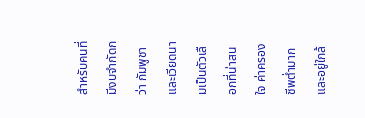สำหรับคนที่มีงบจำกัดกว่า กัมพูชาและเวียดนามเป็นตัวเลือกที่น่าสนใจ ค่าครองชีพต่ำมาก และอยู่ใกล้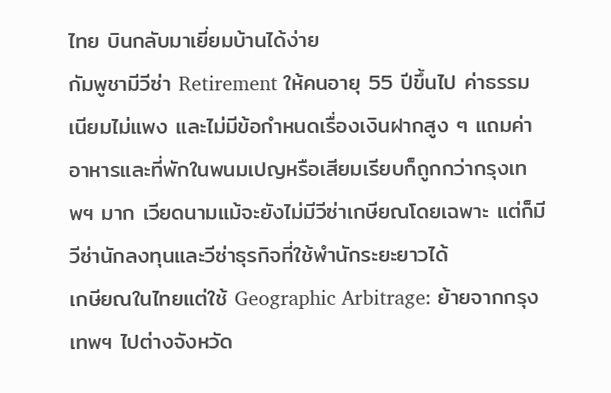ไทย บินกลับมาเยี่ยมบ้านได้ง่าย
กัมพูชามีวีซ่า Retirement ให้คนอายุ 55 ปีขึ้นไป ค่าธรรมเนียมไม่แพง และไม่มีข้อกำหนดเรื่องเงินฝากสูง ๆ แถมค่าอาหารและที่พักในพนมเปญหรือเสียมเรียบก็ถูกกว่ากรุงเทพฯ มาก เวียดนามแม้จะยังไม่มีวีซ่าเกษียณโดยเฉพาะ แต่ก็มีวีซ่านักลงทุนและวีซ่าธุรกิจที่ใช้พำนักระยะยาวได้
เกษียณในไทยแต่ใช้ Geographic Arbitrage: ย้ายจากกรุงเทพฯ ไปต่างจังหวัด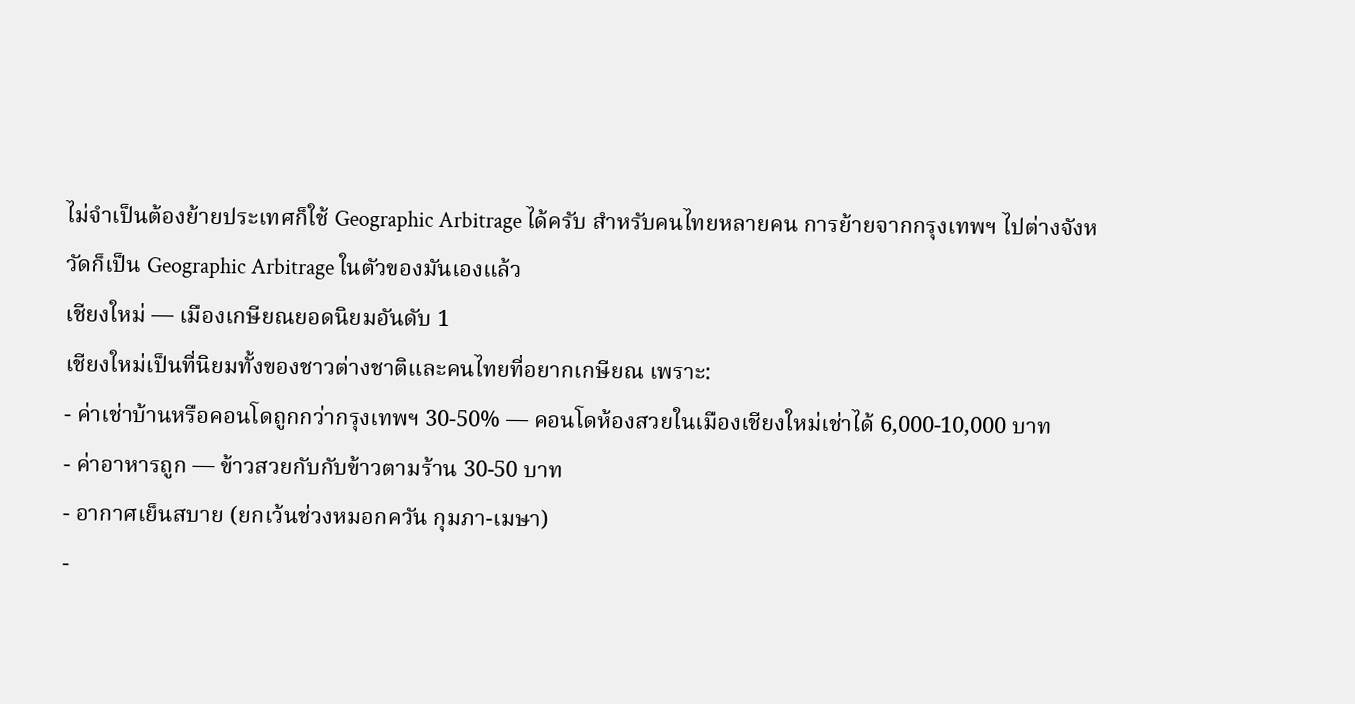ไม่จำเป็นต้องย้ายประเทศก็ใช้ Geographic Arbitrage ได้ครับ สำหรับคนไทยหลายคน การย้ายจากกรุงเทพฯ ไปต่างจังหวัดก็เป็น Geographic Arbitrage ในตัวของมันเองแล้ว
เชียงใหม่ — เมืองเกษียณยอดนิยมอันดับ 1
เชียงใหม่เป็นที่นิยมทั้งของชาวต่างชาติและคนไทยที่อยากเกษียณ เพราะ:
- ค่าเช่าบ้านหรือคอนโดถูกกว่ากรุงเทพฯ 30-50% — คอนโดห้องสวยในเมืองเชียงใหม่เช่าได้ 6,000-10,000 บาท
- ค่าอาหารถูก — ข้าวสวยกับกับข้าวตามร้าน 30-50 บาท
- อากาศเย็นสบาย (ยกเว้นช่วงหมอกควัน กุมภา-เมษา)
-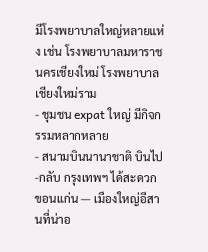มีโรงพยาบาลใหญ่หลายแห่ง เช่น โรงพยาบาลมหาราชนครเชียงใหม่ โรงพยาบาลเชียงใหม่ราม
- ชุมชน expat ใหญ่ มีกิจกรรมหลากหลาย
- สนามบินนานาชาติ บินไป-กลับ กรุงเทพฯ ได้สะดวก
ขอนแก่น — เมืองใหญ่อีสานที่น่าอ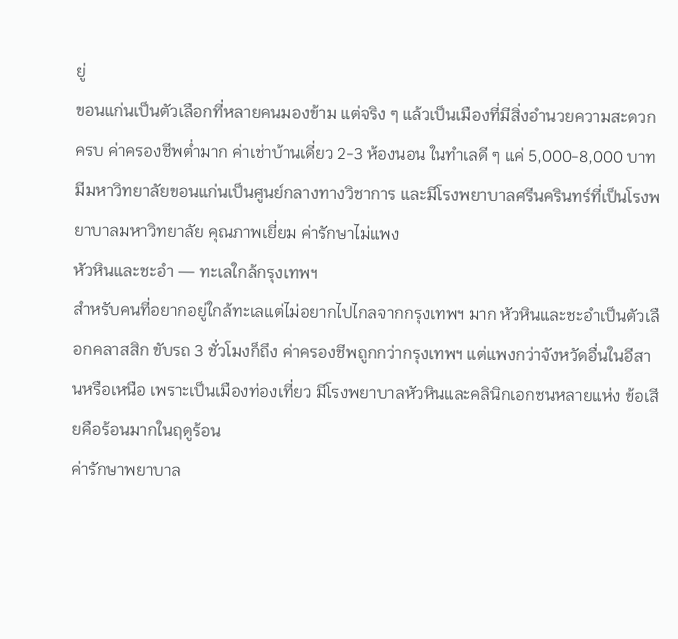ยู่
ขอนแก่นเป็นตัวเลือกที่หลายคนมองข้าม แต่จริง ๆ แล้วเป็นเมืองที่มีสิ่งอำนวยความสะดวกครบ ค่าครองชีพต่ำมาก ค่าเช่าบ้านเดี่ยว 2-3 ห้องนอน ในทำเลดี ๆ แค่ 5,000-8,000 บาท มีมหาวิทยาลัยขอนแก่นเป็นศูนย์กลางทางวิชาการ และมีโรงพยาบาลศรีนครินทร์ที่เป็นโรงพยาบาลมหาวิทยาลัย คุณภาพเยี่ยม ค่ารักษาไม่แพง
หัวหินและชะอำ — ทะเลใกล้กรุงเทพฯ
สำหรับคนที่อยากอยู่ใกล้ทะเลแต่ไม่อยากไปไกลจากกรุงเทพฯ มาก หัวหินและชะอำเป็นตัวเลือกคลาสสิก ขับรถ 3 ชั่วโมงก็ถึง ค่าครองชีพถูกกว่ากรุงเทพฯ แต่แพงกว่าจังหวัดอื่นในอีสานหรือเหนือ เพราะเป็นเมืองท่องเที่ยว มีโรงพยาบาลหัวหินและคลินิกเอกชนหลายแห่ง ข้อเสียคือร้อนมากในฤดูร้อน
ค่ารักษาพยาบาล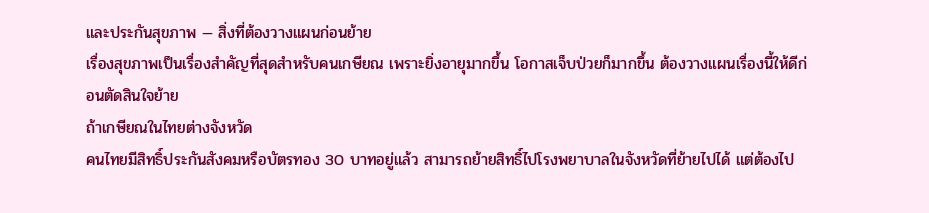และประกันสุขภาพ — สิ่งที่ต้องวางแผนก่อนย้าย
เรื่องสุขภาพเป็นเรื่องสำคัญที่สุดสำหรับคนเกษียณ เพราะยิ่งอายุมากขึ้น โอกาสเจ็บป่วยก็มากขึ้น ต้องวางแผนเรื่องนี้ให้ดีก่อนตัดสินใจย้าย
ถ้าเกษียณในไทยต่างจังหวัด
คนไทยมีสิทธิ์ประกันสังคมหรือบัตรทอง 30 บาทอยู่แล้ว สามารถย้ายสิทธิ์ไปโรงพยาบาลในจังหวัดที่ย้ายไปได้ แต่ต้องไป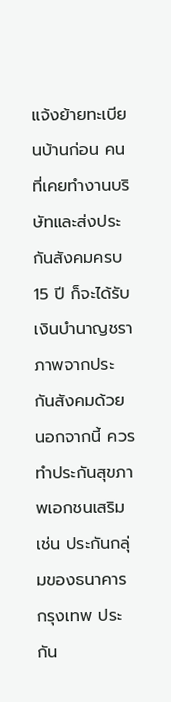แจ้งย้ายทะเบียนบ้านก่อน คนที่เคยทำงานบริษัทและส่งประกันสังคมครบ 15 ปี ก็จะได้รับเงินบำนาญชราภาพจากประกันสังคมด้วย
นอกจากนี้ ควรทำประกันสุขภาพเอกชนเสริม เช่น ประกันกลุ่มของธนาคารกรุงเทพ ประกัน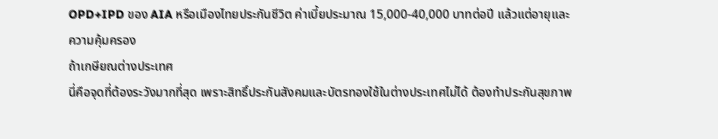OPD+IPD ของ AIA หรือเมืองไทยประกันชีวิต ค่าเบี้ยประมาณ 15,000-40,000 บาทต่อปี แล้วแต่อายุและความคุ้มครอง
ถ้าเกษียณต่างประเทศ
นี่คือจุดที่ต้องระวังมากที่สุด เพราะสิทธิ์ประกันสังคมและบัตรทองใช้ในต่างประเทศไม่ได้ ต้องทำประกันสุขภาพ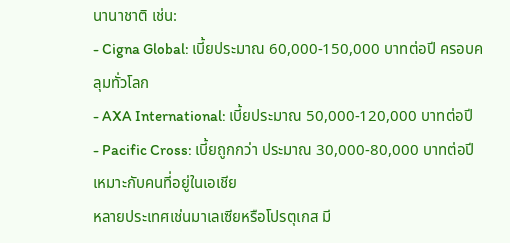นานาชาติ เช่น:
- Cigna Global: เบี้ยประมาณ 60,000-150,000 บาทต่อปี ครอบคลุมทั่วโลก
- AXA International: เบี้ยประมาณ 50,000-120,000 บาทต่อปี
- Pacific Cross: เบี้ยถูกกว่า ประมาณ 30,000-80,000 บาทต่อปี เหมาะกับคนที่อยู่ในเอเชีย
หลายประเทศเช่นมาเลเซียหรือโปรตุเกส มี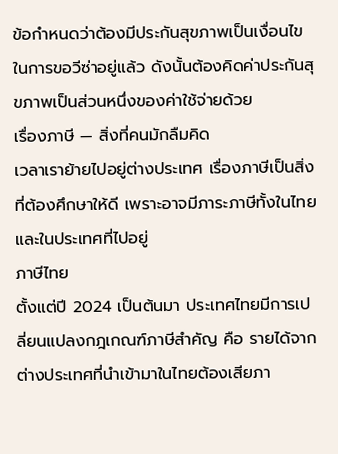ข้อกำหนดว่าต้องมีประกันสุขภาพเป็นเงื่อนไขในการขอวีซ่าอยู่แล้ว ดังนั้นต้องคิดค่าประกันสุขภาพเป็นส่วนหนึ่งของค่าใช้จ่ายด้วย
เรื่องภาษี — สิ่งที่คนมักลืมคิด
เวลาเราย้ายไปอยู่ต่างประเทศ เรื่องภาษีเป็นสิ่งที่ต้องศึกษาให้ดี เพราะอาจมีภาระภาษีทั้งในไทยและในประเทศที่ไปอยู่
ภาษีไทย
ตั้งแต่ปี 2024 เป็นต้นมา ประเทศไทยมีการเปลี่ยนแปลงกฎเกณฑ์ภาษีสำคัญ คือ รายได้จากต่างประเทศที่นำเข้ามาในไทยต้องเสียภา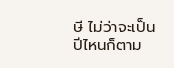ษี ไม่ว่าจะเป็นปีไหนก็ตาม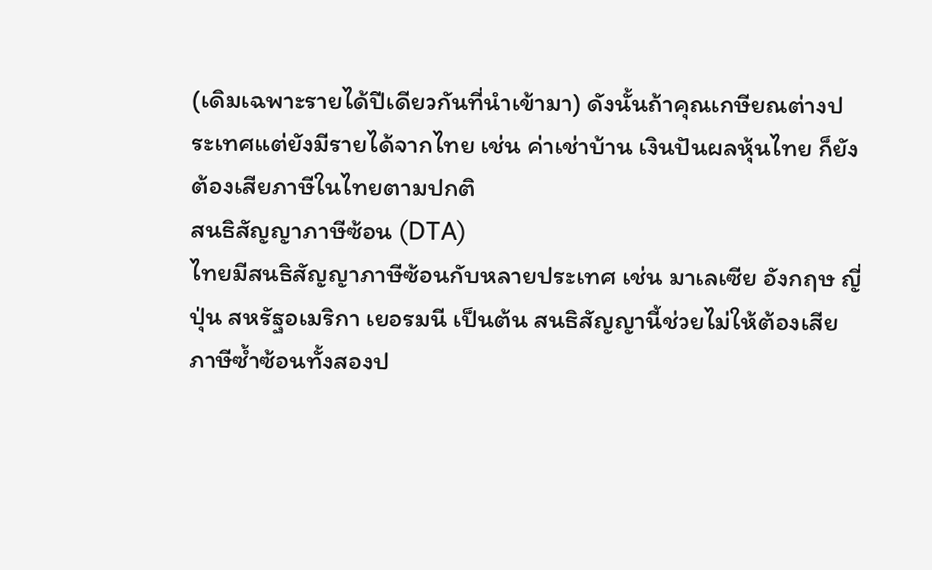(เดิมเฉพาะรายได้ปีเดียวกันที่นำเข้ามา) ดังนั้นถ้าคุณเกษียณต่างประเทศแต่ยังมีรายได้จากไทย เช่น ค่าเช่าบ้าน เงินปันผลหุ้นไทย ก็ยังต้องเสียภาษีในไทยตามปกติ
สนธิสัญญาภาษีซ้อน (DTA)
ไทยมีสนธิสัญญาภาษีซ้อนกับหลายประเทศ เช่น มาเลเซีย อังกฤษ ญี่ปุ่น สหรัฐอเมริกา เยอรมนี เป็นต้น สนธิสัญญานี้ช่วยไม่ให้ต้องเสียภาษีซ้ำซ้อนทั้งสองป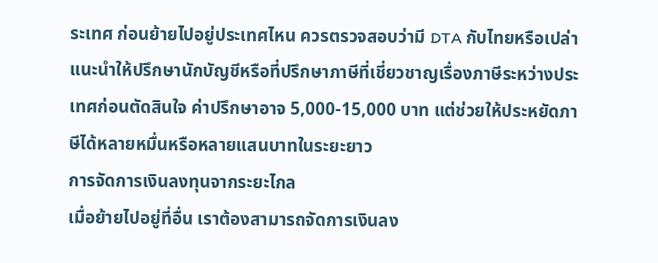ระเทศ ก่อนย้ายไปอยู่ประเทศไหน ควรตรวจสอบว่ามี DTA กับไทยหรือเปล่า
แนะนำให้ปรึกษานักบัญชีหรือที่ปรึกษาภาษีที่เชี่ยวชาญเรื่องภาษีระหว่างประเทศก่อนตัดสินใจ ค่าปรึกษาอาจ 5,000-15,000 บาท แต่ช่วยให้ประหยัดภาษีได้หลายหมื่นหรือหลายแสนบาทในระยะยาว
การจัดการเงินลงทุนจากระยะไกล
เมื่อย้ายไปอยู่ที่อื่น เราต้องสามารถจัดการเงินลง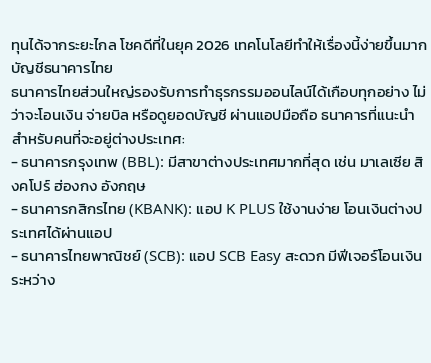ทุนได้จากระยะไกล โชคดีที่ในยุค 2026 เทคโนโลยีทำให้เรื่องนี้ง่ายขึ้นมาก
บัญชีธนาคารไทย
ธนาคารไทยส่วนใหญ่รองรับการทำธุรกรรมออนไลน์ได้เกือบทุกอย่าง ไม่ว่าจะโอนเงิน จ่ายบิล หรือดูยอดบัญชี ผ่านแอปมือถือ ธนาคารที่แนะนำสำหรับคนที่จะอยู่ต่างประเทศ:
- ธนาคารกรุงเทพ (BBL): มีสาขาต่างประเทศมากที่สุด เช่น มาเลเซีย สิงคโปร์ ฮ่องกง อังกฤษ
- ธนาคารกสิกรไทย (KBANK): แอป K PLUS ใช้งานง่าย โอนเงินต่างประเทศได้ผ่านแอป
- ธนาคารไทยพาณิชย์ (SCB): แอป SCB Easy สะดวก มีฟีเจอร์โอนเงินระหว่าง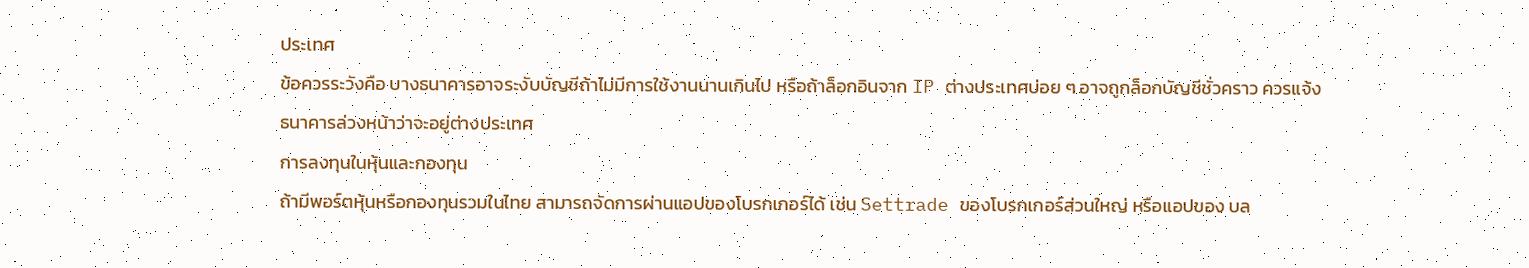ประเทศ
ข้อควรระวังคือ บางธนาคารอาจระงับบัญชีถ้าไม่มีการใช้งานนานเกินไป หรือถ้าล็อกอินจาก IP ต่างประเทศบ่อย ๆ อาจถูกล็อกบัญชีชั่วคราว ควรแจ้งธนาคารล่วงหน้าว่าจะอยู่ต่างประเทศ
การลงทุนในหุ้นและกองทุน
ถ้ามีพอร์ตหุ้นหรือกองทุนรวมในไทย สามารถจัดการผ่านแอปของโบรกเกอร์ได้ เช่น Settrade ของโบรกเกอร์ส่วนใหญ่ หรือแอปของ บล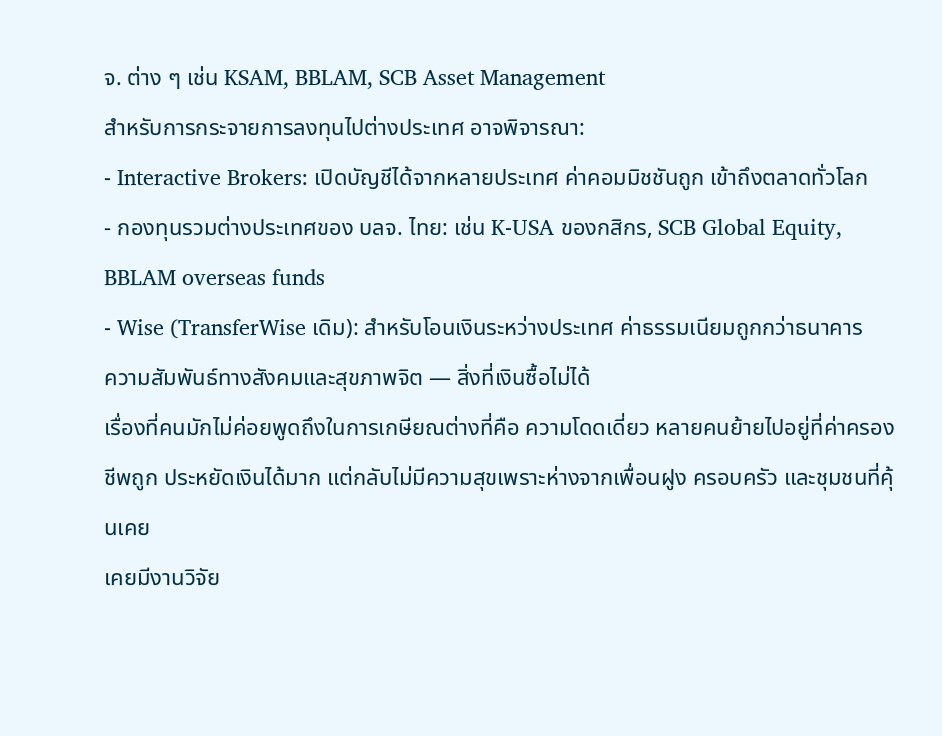จ. ต่าง ๆ เช่น KSAM, BBLAM, SCB Asset Management
สำหรับการกระจายการลงทุนไปต่างประเทศ อาจพิจารณา:
- Interactive Brokers: เปิดบัญชีได้จากหลายประเทศ ค่าคอมมิชชันถูก เข้าถึงตลาดทั่วโลก
- กองทุนรวมต่างประเทศของ บลจ. ไทย: เช่น K-USA ของกสิกร, SCB Global Equity, BBLAM overseas funds
- Wise (TransferWise เดิม): สำหรับโอนเงินระหว่างประเทศ ค่าธรรมเนียมถูกกว่าธนาคาร
ความสัมพันธ์ทางสังคมและสุขภาพจิต — สิ่งที่เงินซื้อไม่ได้
เรื่องที่คนมักไม่ค่อยพูดถึงในการเกษียณต่างที่คือ ความโดดเดี่ยว หลายคนย้ายไปอยู่ที่ค่าครองชีพถูก ประหยัดเงินได้มาก แต่กลับไม่มีความสุขเพราะห่างจากเพื่อนฝูง ครอบครัว และชุมชนที่คุ้นเคย
เคยมีงานวิจัย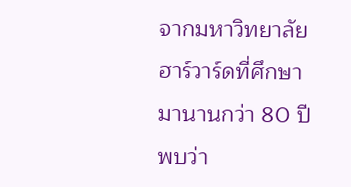จากมหาวิทยาลัยฮาร์วาร์ดที่ศึกษามานานกว่า 80 ปี พบว่า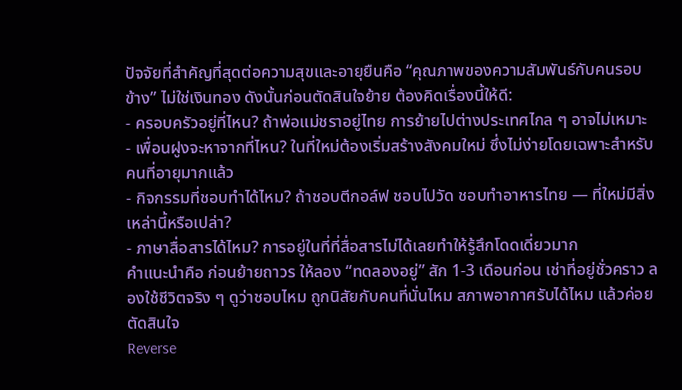ปัจจัยที่สำคัญที่สุดต่อความสุขและอายุยืนคือ “คุณภาพของความสัมพันธ์กับคนรอบข้าง” ไม่ใช่เงินทอง ดังนั้นก่อนตัดสินใจย้าย ต้องคิดเรื่องนี้ให้ดี:
- ครอบครัวอยู่ที่ไหน? ถ้าพ่อแม่ชราอยู่ไทย การย้ายไปต่างประเทศไกล ๆ อาจไม่เหมาะ
- เพื่อนฝูงจะหาจากที่ไหน? ในที่ใหม่ต้องเริ่มสร้างสังคมใหม่ ซึ่งไม่ง่ายโดยเฉพาะสำหรับคนที่อายุมากแล้ว
- กิจกรรมที่ชอบทำได้ไหม? ถ้าชอบตีกอล์ฟ ชอบไปวัด ชอบทำอาหารไทย — ที่ใหม่มีสิ่งเหล่านี้หรือเปล่า?
- ภาษาสื่อสารได้ไหม? การอยู่ในที่ที่สื่อสารไม่ได้เลยทำให้รู้สึกโดดเดี่ยวมาก
คำแนะนำคือ ก่อนย้ายถาวร ให้ลอง “ทดลองอยู่” สัก 1-3 เดือนก่อน เช่าที่อยู่ชั่วคราว ลองใช้ชีวิตจริง ๆ ดูว่าชอบไหม ถูกนิสัยกับคนที่นั่นไหม สภาพอากาศรับได้ไหม แล้วค่อยตัดสินใจ
Reverse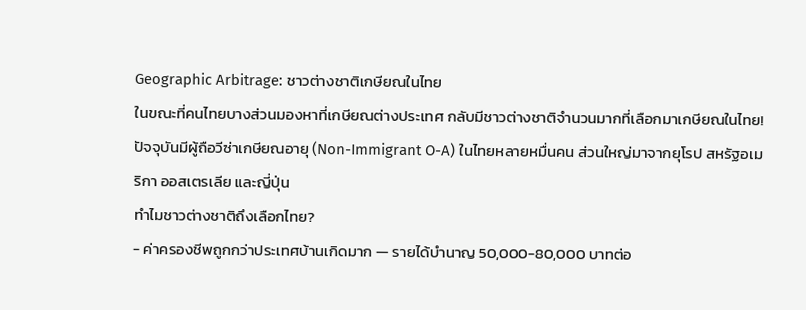Geographic Arbitrage: ชาวต่างชาติเกษียณในไทย
ในขณะที่คนไทยบางส่วนมองหาที่เกษียณต่างประเทศ กลับมีชาวต่างชาติจำนวนมากที่เลือกมาเกษียณในไทย! ปัจจุบันมีผู้ถือวีซ่าเกษียณอายุ (Non-Immigrant O-A) ในไทยหลายหมื่นคน ส่วนใหญ่มาจากยุโรป สหรัฐอเมริกา ออสเตรเลีย และญี่ปุ่น
ทำไมชาวต่างชาติถึงเลือกไทย?
- ค่าครองชีพถูกกว่าประเทศบ้านเกิดมาก — รายได้บำนาญ 50,000-80,000 บาทต่อ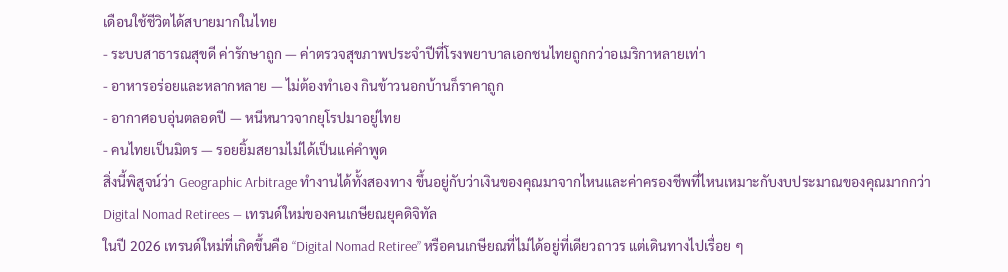เดือนใช้ชีวิตได้สบายมากในไทย
- ระบบสาธารณสุขดี ค่ารักษาถูก — ค่าตรวจสุขภาพประจำปีที่โรงพยาบาลเอกชนไทยถูกกว่าอเมริกาหลายเท่า
- อาหารอร่อยและหลากหลาย — ไม่ต้องทำเอง กินข้าวนอกบ้านก็ราคาถูก
- อากาศอบอุ่นตลอดปี — หนีหนาวจากยุโรปมาอยู่ไทย
- คนไทยเป็นมิตร — รอยยิ้มสยามไม่ได้เป็นแค่คำพูด
สิ่งนี้พิสูจน์ว่า Geographic Arbitrage ทำงานได้ทั้งสองทาง ขึ้นอยู่กับว่าเงินของคุณมาจากไหนและค่าครองชีพที่ไหนเหมาะกับงบประมาณของคุณมากกว่า
Digital Nomad Retirees — เทรนด์ใหม่ของคนเกษียณยุคดิจิทัล
ในปี 2026 เทรนด์ใหม่ที่เกิดขึ้นคือ “Digital Nomad Retiree” หรือคนเกษียณที่ไม่ได้อยู่ที่เดียวถาวร แต่เดินทางไปเรื่อย ๆ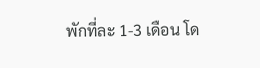พักที่ละ 1-3 เดือน โด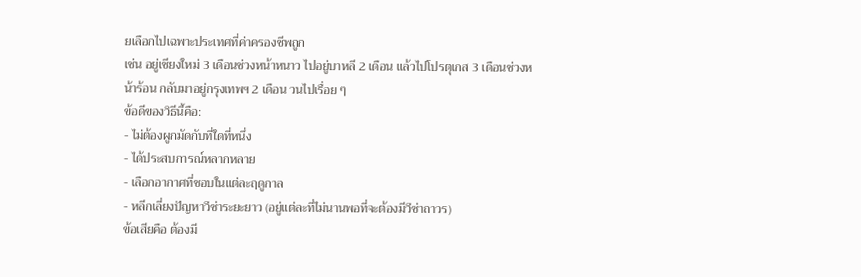ยเลือกไปเฉพาะประเทศที่ค่าครองชีพถูก
เช่น อยู่เชียงใหม่ 3 เดือนช่วงหน้าหนาว ไปอยู่บาหลี 2 เดือน แล้วไปโปรตุเกส 3 เดือนช่วงหน้าร้อน กลับมาอยู่กรุงเทพฯ 2 เดือน วนไปเรื่อย ๆ
ข้อดีของวิธีนี้คือ:
- ไม่ต้องผูกมัดกับที่ใดที่หนึ่ง
- ได้ประสบการณ์หลากหลาย
- เลือกอากาศที่ชอบในแต่ละฤดูกาล
- หลีกเลี่ยงปัญหาวีซ่าระยะยาว (อยู่แต่ละที่ไม่นานพอที่จะต้องมีวีซ่าถาวร)
ข้อเสียคือ ต้องมี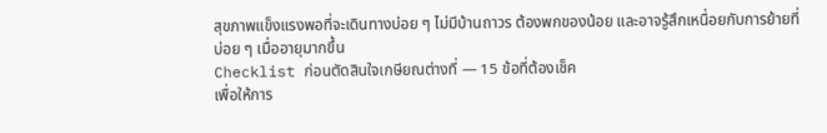สุขภาพแข็งแรงพอที่จะเดินทางบ่อย ๆ ไม่มีบ้านถาวร ต้องพกของน้อย และอาจรู้สึกเหนื่อยกับการย้ายที่บ่อย ๆ เมื่ออายุมากขึ้น
Checklist ก่อนตัดสินใจเกษียณต่างที่ — 15 ข้อที่ต้องเช็ค
เพื่อให้การ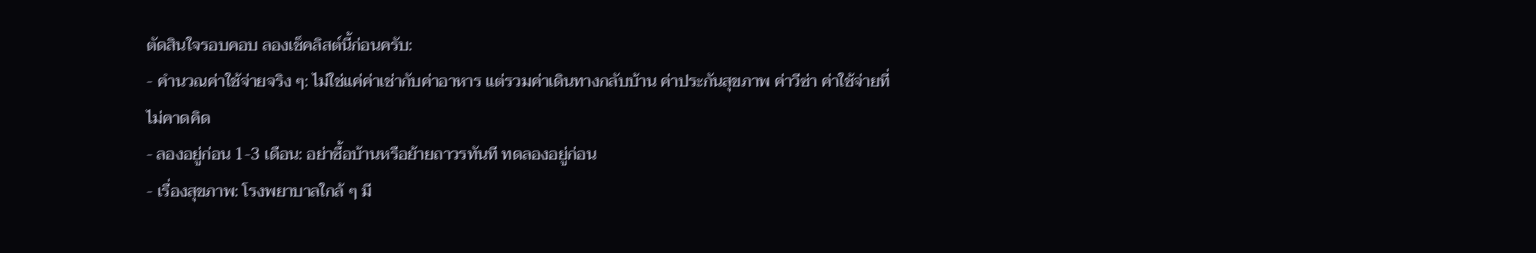ตัดสินใจรอบคอบ ลองเช็คลิสต์นี้ก่อนครับ:
- คำนวณค่าใช้จ่ายจริง ๆ: ไม่ใช่แค่ค่าเช่ากับค่าอาหาร แต่รวมค่าเดินทางกลับบ้าน ค่าประกันสุขภาพ ค่าวีซ่า ค่าใช้จ่ายที่ไม่คาดคิด
- ลองอยู่ก่อน 1-3 เดือน: อย่าซื้อบ้านหรือย้ายถาวรทันที ทดลองอยู่ก่อน
- เรื่องสุขภาพ: โรงพยาบาลใกล้ ๆ มี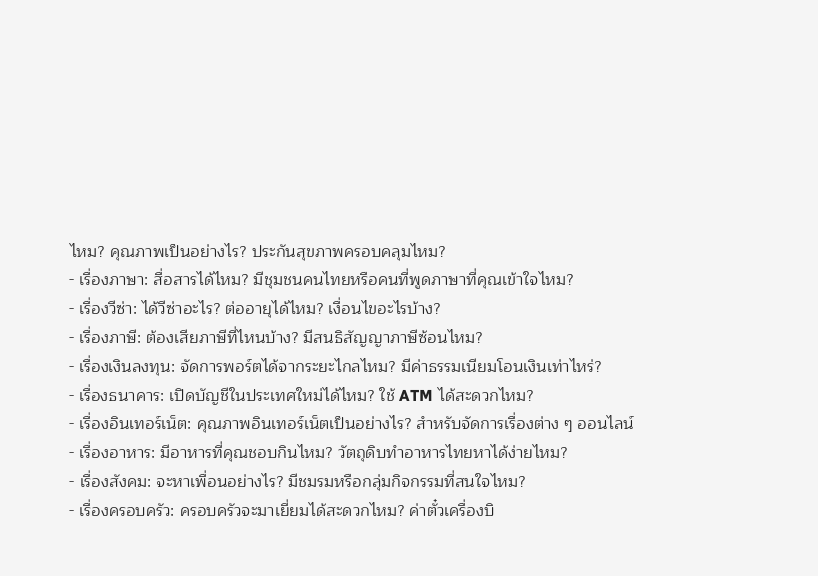ไหม? คุณภาพเป็นอย่างไร? ประกันสุขภาพครอบคลุมไหม?
- เรื่องภาษา: สื่อสารได้ไหม? มีชุมชนคนไทยหรือคนที่พูดภาษาที่คุณเข้าใจไหม?
- เรื่องวีซ่า: ได้วีซ่าอะไร? ต่ออายุได้ไหม? เงื่อนไขอะไรบ้าง?
- เรื่องภาษี: ต้องเสียภาษีที่ไหนบ้าง? มีสนธิสัญญาภาษีซ้อนไหม?
- เรื่องเงินลงทุน: จัดการพอร์ตได้จากระยะไกลไหม? มีค่าธรรมเนียมโอนเงินเท่าไหร่?
- เรื่องธนาคาร: เปิดบัญชีในประเทศใหม่ได้ไหม? ใช้ ATM ได้สะดวกไหม?
- เรื่องอินเทอร์เน็ต: คุณภาพอินเทอร์เน็ตเป็นอย่างไร? สำหรับจัดการเรื่องต่าง ๆ ออนไลน์
- เรื่องอาหาร: มีอาหารที่คุณชอบกินไหม? วัตถุดิบทำอาหารไทยหาได้ง่ายไหม?
- เรื่องสังคม: จะหาเพื่อนอย่างไร? มีชมรมหรือกลุ่มกิจกรรมที่สนใจไหม?
- เรื่องครอบครัว: ครอบครัวจะมาเยี่ยมได้สะดวกไหม? ค่าตั๋วเครื่องบิ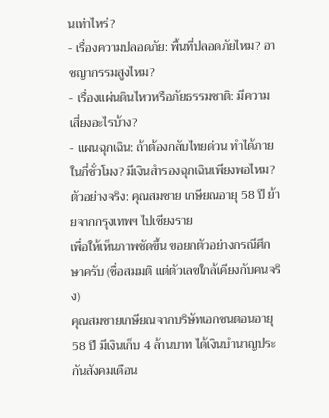นเท่าไหร่?
- เรื่องความปลอดภัย: พื้นที่ปลอดภัยไหม? อาชญากรรมสูงไหม?
- เรื่องแผ่นดินไหวหรือภัยธรรมชาติ: มีความเสี่ยงอะไรบ้าง?
- แผนฉุกเฉิน: ถ้าต้องกลับไทยด่วน ทำได้ภายในกี่ชั่วโมง? มีเงินสำรองฉุกเฉินเพียงพอไหม?
ตัวอย่างจริง: คุณสมชาย เกษียณอายุ 58 ปี ย้ายจากกรุงเทพฯ ไปเชียงราย
เพื่อให้เห็นภาพชัดขึ้น ขอยกตัวอย่างกรณีศึกษาครับ (ชื่อสมมติ แต่ตัวเลขใกล้เคียงกับคนจริง)
คุณสมชายเกษียณจากบริษัทเอกชนตอนอายุ 58 ปี มีเงินเก็บ 4 ล้านบาท ได้เงินบำนาญประกันสังคมเดือน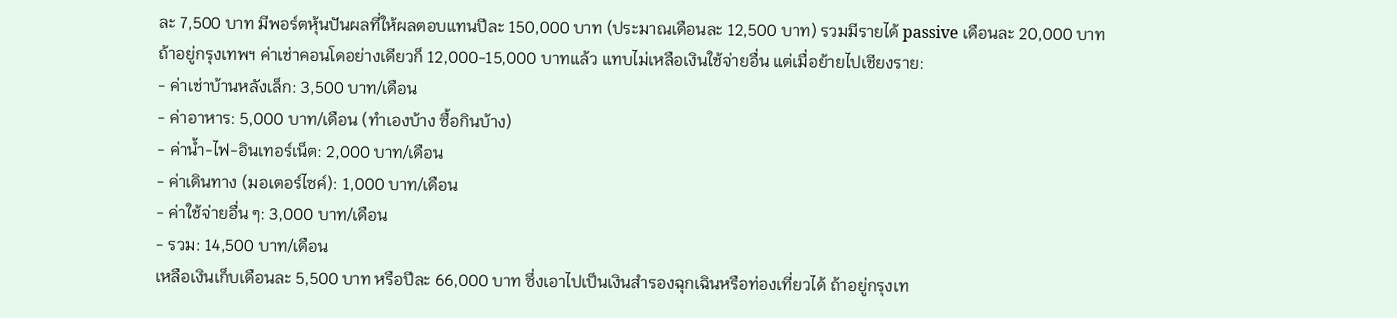ละ 7,500 บาท มีพอร์ตหุ้นปันผลที่ให้ผลตอบแทนปีละ 150,000 บาท (ประมาณเดือนละ 12,500 บาท) รวมมีรายได้ passive เดือนละ 20,000 บาท
ถ้าอยู่กรุงเทพฯ ค่าเช่าคอนโดอย่างเดียวก็ 12,000-15,000 บาทแล้ว แทบไม่เหลือเงินใช้จ่ายอื่น แต่เมื่อย้ายไปเชียงราย:
- ค่าเช่าบ้านหลังเล็ก: 3,500 บาท/เดือน
- ค่าอาหาร: 5,000 บาท/เดือน (ทำเองบ้าง ซื้อกินบ้าง)
- ค่าน้ำ-ไฟ-อินเทอร์เน็ต: 2,000 บาท/เดือน
- ค่าเดินทาง (มอเตอร์ไซค์): 1,000 บาท/เดือน
- ค่าใช้จ่ายอื่น ๆ: 3,000 บาท/เดือน
- รวม: 14,500 บาท/เดือน
เหลือเงินเก็บเดือนละ 5,500 บาท หรือปีละ 66,000 บาท ซึ่งเอาไปเป็นเงินสำรองฉุกเฉินหรือท่องเที่ยวได้ ถ้าอยู่กรุงเท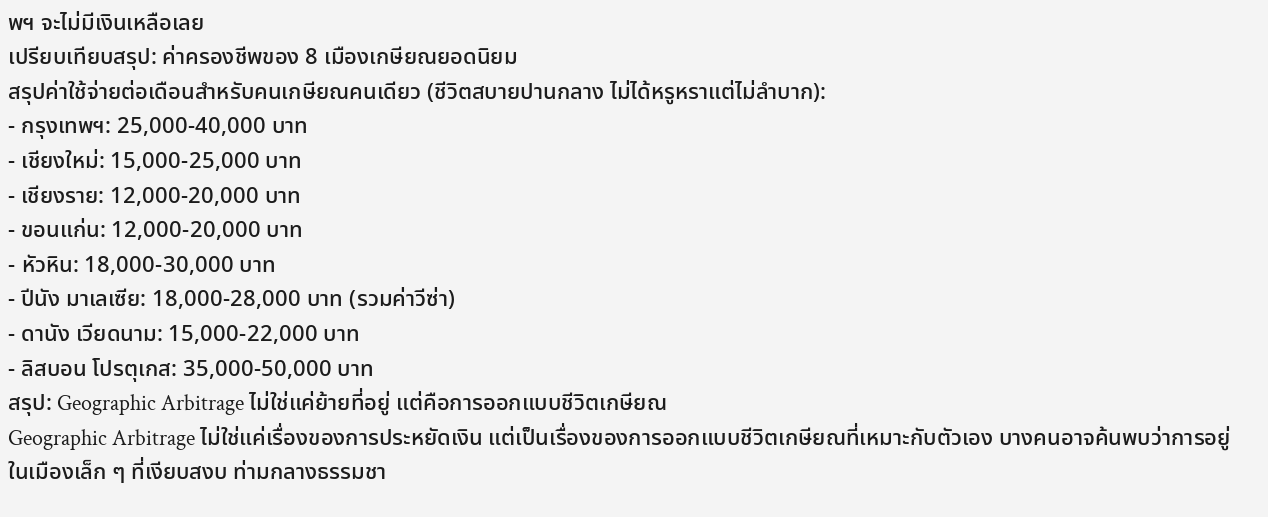พฯ จะไม่มีเงินเหลือเลย
เปรียบเทียบสรุป: ค่าครองชีพของ 8 เมืองเกษียณยอดนิยม
สรุปค่าใช้จ่ายต่อเดือนสำหรับคนเกษียณคนเดียว (ชีวิตสบายปานกลาง ไม่ได้หรูหราแต่ไม่ลำบาก):
- กรุงเทพฯ: 25,000-40,000 บาท
- เชียงใหม่: 15,000-25,000 บาท
- เชียงราย: 12,000-20,000 บาท
- ขอนแก่น: 12,000-20,000 บาท
- หัวหิน: 18,000-30,000 บาท
- ปีนัง มาเลเซีย: 18,000-28,000 บาท (รวมค่าวีซ่า)
- ดานัง เวียดนาม: 15,000-22,000 บาท
- ลิสบอน โปรตุเกส: 35,000-50,000 บาท
สรุป: Geographic Arbitrage ไม่ใช่แค่ย้ายที่อยู่ แต่คือการออกแบบชีวิตเกษียณ
Geographic Arbitrage ไม่ใช่แค่เรื่องของการประหยัดเงิน แต่เป็นเรื่องของการออกแบบชีวิตเกษียณที่เหมาะกับตัวเอง บางคนอาจค้นพบว่าการอยู่ในเมืองเล็ก ๆ ที่เงียบสงบ ท่ามกลางธรรมชา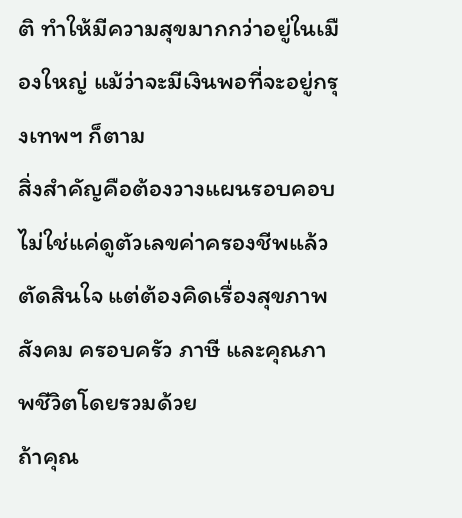ติ ทำให้มีความสุขมากกว่าอยู่ในเมืองใหญ่ แม้ว่าจะมีเงินพอที่จะอยู่กรุงเทพฯ ก็ตาม
สิ่งสำคัญคือต้องวางแผนรอบคอบ ไม่ใช่แค่ดูตัวเลขค่าครองชีพแล้วตัดสินใจ แต่ต้องคิดเรื่องสุขภาพ สังคม ครอบครัว ภาษี และคุณภาพชีวิตโดยรวมด้วย
ถ้าคุณ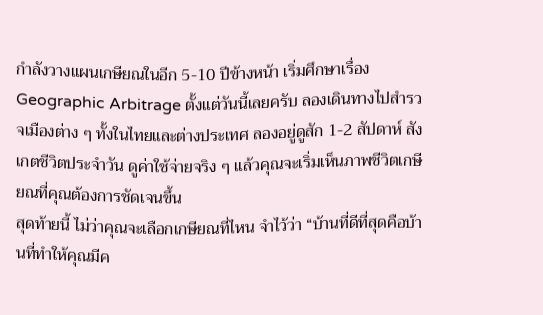กำลังวางแผนเกษียณในอีก 5-10 ปีข้างหน้า เริ่มศึกษาเรื่อง Geographic Arbitrage ตั้งแต่วันนี้เลยครับ ลองเดินทางไปสำรวจเมืองต่าง ๆ ทั้งในไทยและต่างประเทศ ลองอยู่ดูสัก 1-2 สัปดาห์ สังเกตชีวิตประจำวัน ดูค่าใช้จ่ายจริง ๆ แล้วคุณจะเริ่มเห็นภาพชีวิตเกษียณที่คุณต้องการชัดเจนขึ้น
สุดท้ายนี้ ไม่ว่าคุณจะเลือกเกษียณที่ไหน จำไว้ว่า “บ้านที่ดีที่สุดคือบ้านที่ทำให้คุณมีค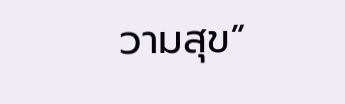วามสุข”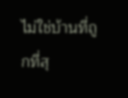ไม่ใช่บ้านที่ถูกที่สุ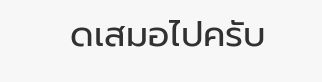ดเสมอไปครับ